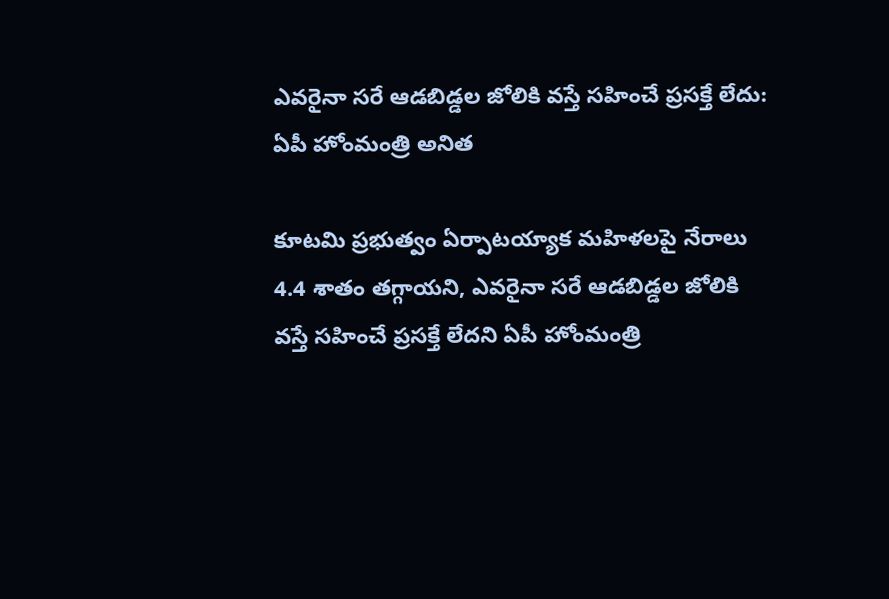ఎవరైనా సరే ఆడబిడ్డల జోలికి వస్తే సహించే ప్రసక్తే లేదు: ఏపీ హోంమంత్రి అనిత

కూటమి ప్రభుత్వం ఏర్పాటయ్యాక మహిళలపై నేరాలు 4.4 శాతం తగ్గాయని, ఎవరైనా సరే ఆడబిడ్డల జోలికి వస్తే సహించే ప్రసక్తే లేదని ఏపీ హోంమంత్రి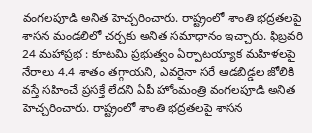వంగలపూడి అనిత హెచ్చరించారు. రాష్ట్రంలో శాంతి భద్రతలపై శాసన మండలిలో చర్చకు అనిత సమాధానం ఇచ్చారు. ఫిబ్రవరి 24 మహాప్రభ : కూటమి ప్రభుత్వం ఏర్పాటయ్యాక మహిళలపై నేరాలు 4.4 శాతం తగ్గాయని, ఎవరైనా సరే ఆడబిడ్డల జోలికి వస్తే సహించే ప్రసక్తే లేదని ఏపీ హోంమంత్రి వంగలపూడి అనిత హెచ్చరించారు. రాష్ట్రంలో శాంతి భద్రతలపై శాసన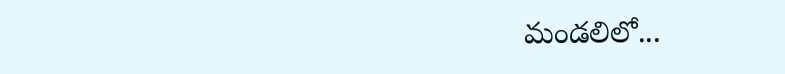మండలిలో...